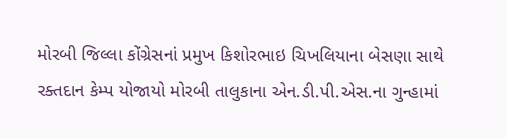મોરબી જિલ્લા કોંગ્રેસનાં પ્રમુખ કિશોરભાઇ ચિખલિયાના બેસણા સાથે રક્તદાન કેમ્પ યોજાયો મોરબી તાલુકાના એન.ડી.પી.એસ.ના ગુન્હામાં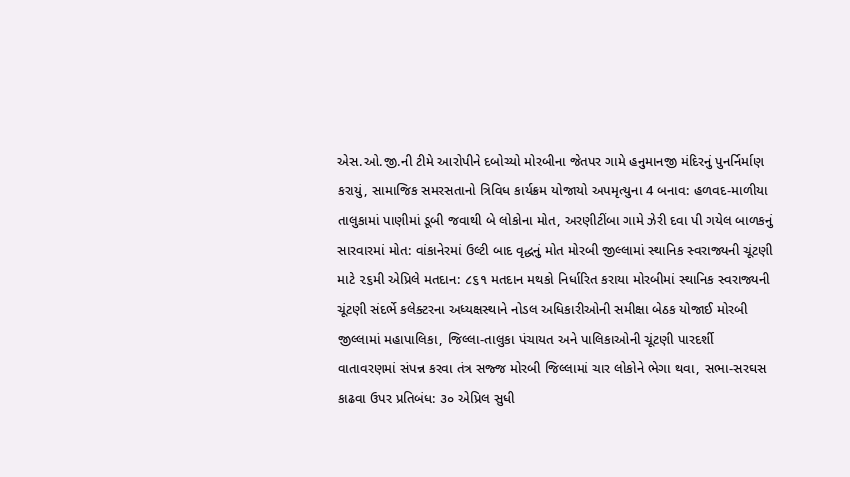એસ.ઓ.જી.ની ટીમે આરોપીને દબોચ્યો મોરબીના જેતપર ગામે હનુમાનજી મંદિરનું પુનર્નિર્માણ કરાયું, સામાજિક સમરસતાનો ત્રિવિધ કાર્યક્રમ યોજાયો અપમૃત્યુના 4 બનાવ: હળવદ-માળીયા તાલુકામાં પાણીમાં ડૂબી જવાથી બે લોકોના મોત, અરણીટીંબા ગામે ઝેરી દવા પી ગયેલ બાળકનું સારવારમાં મોત: વાંકાનેરમાં ઉલ્ટી બાદ વૃદ્ધનું મોત મોરબી જીલ્લામાં સ્થાનિક સ્વરાજ્યની ચૂંટણી માટે ૨૬મી એપ્રિલે મતદાન: ૮૬૧ મતદાન મથકો નિર્ધારિત કરાયા મોરબીમાં સ્થાનિક સ્વરાજ્યની ચૂંટણી સંદર્ભે કલેક્ટરના અધ્યક્ષસ્થાને નોડલ અધિકારીઓની સમીક્ષા બેઠક યોજાઈ મોરબી જીલ્લામાં મહાપાલિકા, જિલ્લા-તાલુકા પંચાયત અને પાલિકાઓની ચૂંટણી પારદર્શી વાતાવરણમાં સંપન્ન કરવા તંત્ર સજ્જ મોરબી જિલ્લામાં ચાર લોકોને ભેગા થવા, સભા-સરઘસ કાઢવા ઉપર પ્રતિબંધ: ૩૦ એપ્રિલ સુધી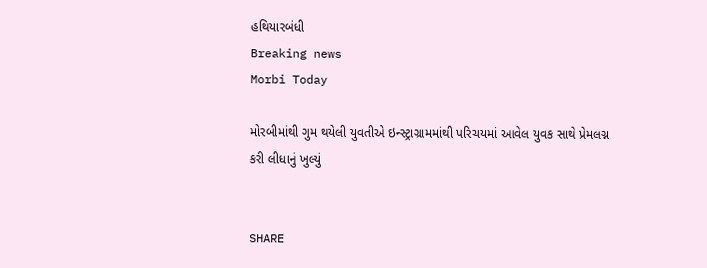હથિયારબંધી
Breaking news
Morbi Today

મોરબીમાંથી ગુમ થયેલી યુવતીએ ઇન્સ્ટ્રાગ્રામમાંથી પરિચયમાં આવેલ યુવક સાથે પ્રેમલગ્ન કરી લીધાનું ખુલ્યું


SHARE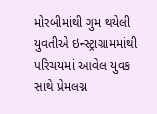મોરબીમાંથી ગુમ થયેલી યુવતીએ ઇન્સ્ટ્રાગ્રામમાંથી પરિચયમાં આવેલ યુવક સાથે પ્રેમલગ્ન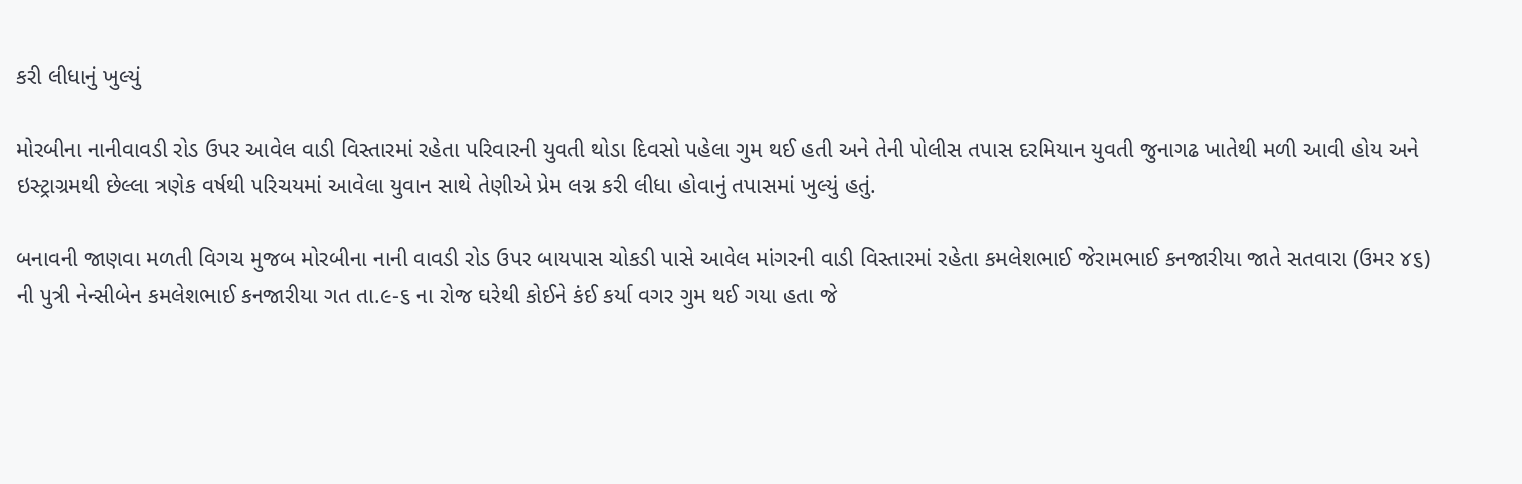કરી લીધાનું ખુલ્યું

મોરબીના નાનીવાવડી રોડ ઉપર આવેલ વાડી વિસ્તારમાં રહેતા પરિવારની યુવતી થોડા દિવસો પહેલા ગુમ થઈ હતી અને તેની પોલીસ તપાસ દરમિયાન યુવતી જુનાગઢ ખાતેથી મળી આવી હોય અને ઇસ્ટ્રાગ્રમથી છેલ્લા ત્રણેક વર્ષથી પરિચયમાં આવેલા યુવાન સાથે તેણીએ પ્રેમ લગ્ન કરી લીધા હોવાનું તપાસમાં ખુલ્યું હતું.

બનાવની જાણવા મળતી વિગચ મુજબ મોરબીના નાની વાવડી રોડ ઉપર બાયપાસ ચોકડી પાસે આવેલ માંગરની વાડી વિસ્તારમાં રહેતા કમલેશભાઈ જેરામભાઈ કનજારીયા જાતે સતવારા (ઉમર ૪૬) ની પુત્રી નેન્સીબેન કમલેશભાઈ કનજારીયા ગત તા.૯-૬ ના રોજ ઘરેથી કોઈને કંઈ કર્યા વગર ગુમ થઈ ગયા હતા જે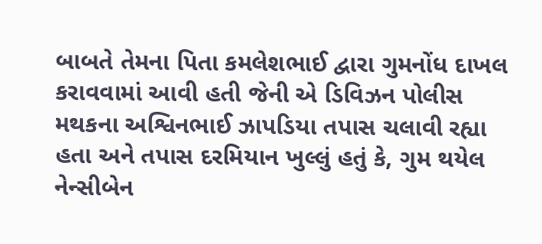બાબતે તેમના પિતા કમલેશભાઈ દ્વારા ગુમનોંધ દાખલ કરાવવામાં આવી હતી જેની એ ડિવિઝન પોલીસ મથકના અશ્વિનભાઈ ઝાપડિયા તપાસ ચલાવી રહ્યા હતા અને તપાસ દરમિયાન ખુલ્લું હતું કે, ગુમ થયેલ નેન્સીબેન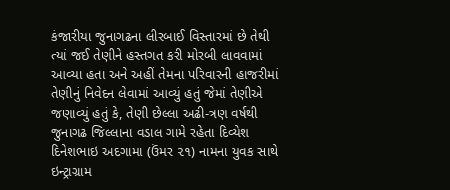કંજારીયા જુનાગઢના લીરબાઈ વિસ્તારમાં છે તેથી ત્યાં જઈ તેણીને હસ્તગત કરી મોરબી લાવવામાં આવ્યા હતા અને અહીં તેમના પરિવારની હાજરીમાં તેણીનું નિવેદન લેવામાં આવ્યું હતું જેમાં તેણીએ જણાવ્યું હતું કે, તેણી છેલ્લા અઢી-ત્રણ વર્ષથી જુનાગઢ જિલ્લાના વડાલ ગામે રહેતા દિવ્યેશ દિનેશભાઇ અદગામા (ઉંમર ૨૧) નામના યુવક સાથે ઇન્ટ્રાગ્રામ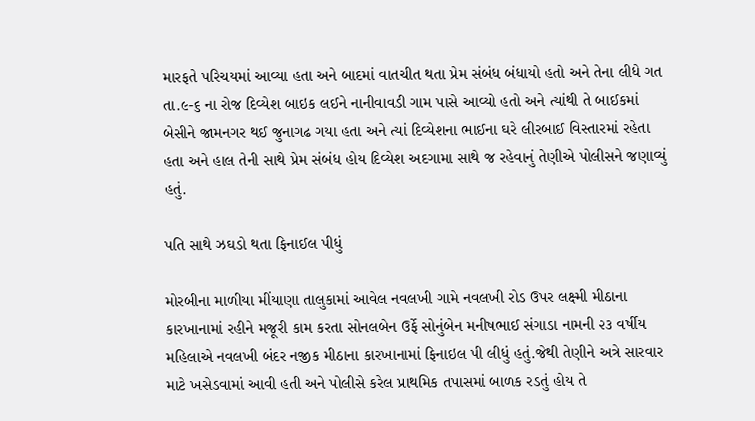મારફતે પરિચયમાં આવ્યા હતા અને બાદમાં વાતચીત થતા પ્રેમ સંબંધ બંધાયો હતો અને તેના લીધે ગત તા.૯-૬ ના રોજ દિવ્યેશ બાઇક લઈને નાનીવાવડી ગામ પાસે આવ્યો હતો અને ત્યાંથી તે બાઈકમાં બેસીને જામનગર થઈ જુનાગઢ ગયા હતા અને ત્યાં દિવ્યેશના ભાઈના ઘરે લીરબાઈ વિસ્તારમાં રહેતા હતા અને હાલ તેની સાથે પ્રેમ સંબંધ હોય દિવ્યેશ અદગામા સાથે જ રહેવાનું તેણીએ પોલીસને જણાવ્યું હતું.

પતિ સાથે ઝઘડો થતા ફિનાઈલ પીધું

મોરબીના માળીયા મીંયાણા તાલુકામાં આવેલ નવલખી ગામે નવલખી રોડ ઉપર લક્ષ્મી મીઠાના કારખાનામાં રહીને મજૂરી કામ કરતા સોનલબેન ઉર્ફે સોનુંબેન મનીષભાઈ સંગાડા નામની ૨૩ વર્ષીય મહિલાએ નવલખી બંદર નજીક મીઠાના કારખાનામાં ફિનાઇલ પી લીધું હતું.જેથી તેણીને અત્રે સારવાર માટે ખસેડવામાં આવી હતી અને પોલીસે કરેલ પ્રાથમિક તપાસમાં બાળક રડતું હોય તે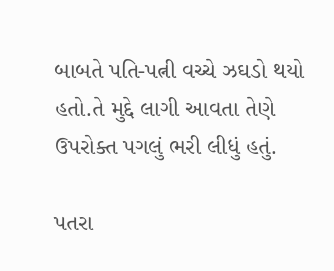બાબતે પતિ-પત્ની વચ્ચે ઝઘડો થયો હતો.તે મુદ્દે લાગી આવતા તેણે ઉપરોક્ત પગલું ભરી લીધું હતું.

પતરા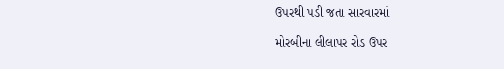ઉપરથી પડી જતા સારવારમાં

મોરબીના લીલાપર રોડ ઉપર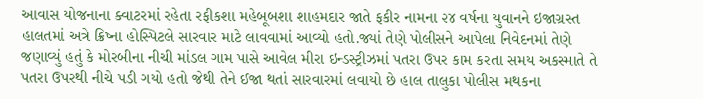આવાસ યોજનાના ક્વાટરમાં રહેતા રફીકશા મહેબૂબશા શાહમદાર જાતે ફકીર નામના ૨૪ વર્ષના યુવાનને ઇજાગ્રસ્ત હાલતમાં અત્રે ક્રિષ્ના હોસ્પિટલે સારવાર માટે લાવવામાં આવ્યો હતો.જ્યાં તેણે પોલીસને આપેલા નિવેદનમાં તેણે જણાવ્યું હતું કે મોરબીના નીચી માંડલ ગામ પાસે આવેલ મીરા ઇન્ડસ્ટ્રીઝમાં પતરા ઉપર કામ કરતા સમય અકસ્માતે તે પતરા ઉપરથી નીચે પડી ગયો હતો જેથી તેને ઈજા થતાં સારવારમાં લવાયો છે હાલ તાલુકા પોલીસ મથકના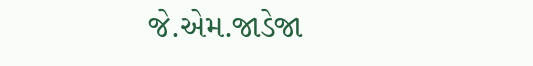જે.એમ.જાડેજા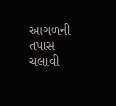આગળની તપાસ ચલાવી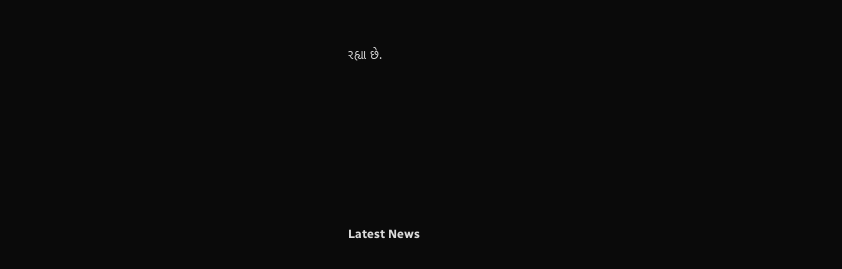રહ્યા છે.






Latest News